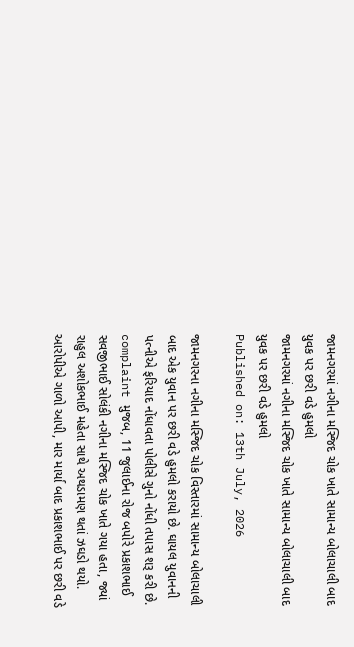જામનગરમાં નગીના મસ્જિદ ચોક ખાતે સામાન્ય બોલાચાલી બાદ યુવક પર છરી વડે હુમલો
જામનગરમાં નગીના મસ્જિદ ચોક ખાતે સામાન્ય બોલાચાલી બાદ યુવક પર છરી વડે હુમલો
Published on: 13th July, 2026

જામનગરના નગીના મસ્જિદ ચોક વિસ્તારમાં સામાન્ય બોલાચાલી બાદ એક યુવાન પર છરી વડે હુમલો કરાયો છે. ઘાયલ યુવાનની પત્નીએ ફરિયાદ નોંધાવતા પોલીસે ગુનો નોંધી તપાસ શરૂ કરી છે. complaint મુજબ, 11 જુલાઈના રોજ બપોરે પ્રકાશભાઈ સવજીભાઈ સોલંકી નગીના મસ્જિદ ચોક ખાતે ગયા હતા, જ્યાં રાહુલ અશોકભાઈ મહેતા સાથે અથડામણ થતાં ઝઘડો થયો. આરોપીએ ગાળો આપી, માર માર્યા બાદ પ્રકાશભાઈ પર છરી વડે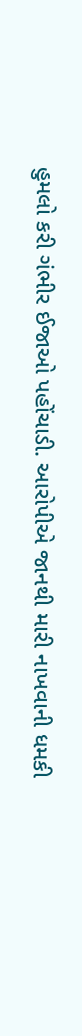હુમલો કરી ગંભીર ઈજાઓ પહોંચાડી. આરોપીએ જાનથી મારી નાખવાની ધમકી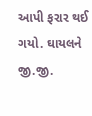આપી ફરાર થઈ ગયો. ઘાયલને જી.જી.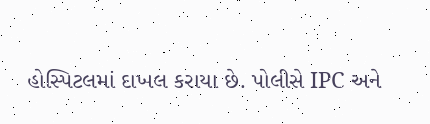હોસ્પિટલમાં દાખલ કરાયા છે. પોલીસે IPC અને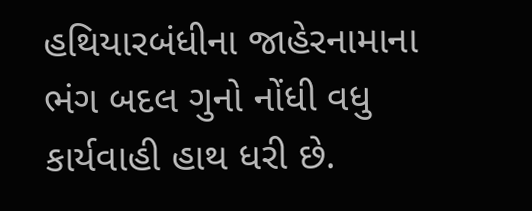હથિયારબંધીના જાહેરનામાના ભંગ બદલ ગુનો નોંધી વધુ કાર્યવાહી હાથ ધરી છે.